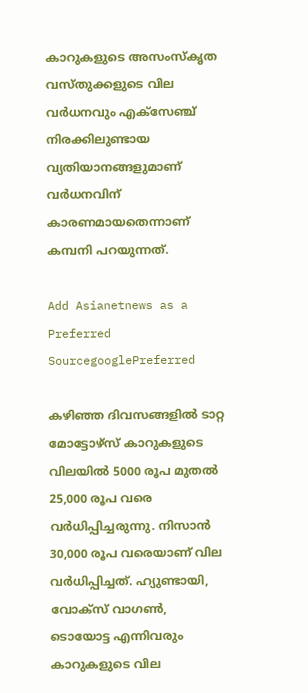കാറുകളുടെ അസംസ്‌കൃത വസ്തുക്കളുടെ വില വര്‍ധനവും എക്‌സേഞ്ച് നിരക്കിലുണ്ടായ വ്യതിയാനങ്ങളുമാണ് വര്‍ധനവിന് കാരണമായതെന്നാണ് കമ്പനി പറയുന്നത്.

Add Asianetnews as a Preferred SourcegooglePreferred

കഴിഞ്ഞ ദിവസങ്ങളില്‍ ടാറ്റ മോട്ടോഴ്‌സ് കാറുകളുടെ വിലയില്‍ 5000 രൂപ മുതല്‍ 25,000 രൂപ വരെ വര്‍ധിപ്പിച്ചരുന്നു. നിസാന്‍ 30,000 രൂപ വരെയാണ് വില വര്‍ധിപ്പിച്ചത്. ഹ്യുണ്ടായി, വോക്‌സ് വാഗണ്‍, ടൊയോട്ട എന്നിവരും കാറുകളുടെ വില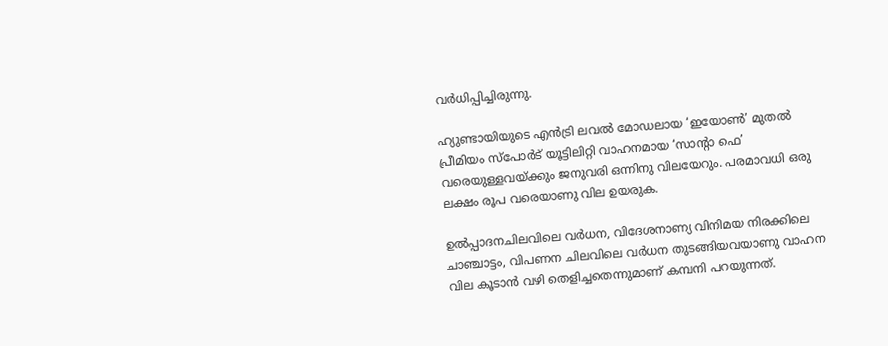വര്‍ധിപ്പിച്ചിരുന്നു.

ഹ്യുണ്ടായിയുടെ എന്‍ട്രി ലവല്‍ മോഡലായ ‘ഇയോണ്‍’ മുതല്‍ പ്രീമിയം സ്‌പോര്‍ട് യൂട്ടിലിറ്റി വാഹനമായ ‘സാന്റാ ഫെ’ വരെയുള്ളവയ്ക്കും ജനുവരി ഒന്നിനു വിലയേറും. പരമാവധി ഒരു ലക്ഷം രൂപ വരെയാണു വില ഉയരുക.

ഉല്‍പ്പാദനചിലവിലെ വര്‍ധന, വിദേശനാണ്യ വിനിമയ നിരക്കിലെ ചാഞ്ചാട്ടം, വിപണന ചിലവിലെ വര്‍ധന തുടങ്ങിയവയാണു വാഹന വില കൂടാന്‍ വഴി തെളിച്ചതെന്നുമാണ് കമ്പനി പറയുന്നത്.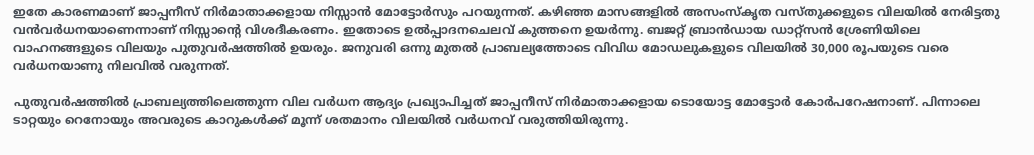ഇതേ കാരണമാണ് ജാപ്പനീസ് നിര്‍മാതാക്കളായ നിസ്സാന്‍ മോട്ടോര്‍സും പറയുന്നത്. കഴിഞ്ഞ മാസങ്ങളില്‍ അസംസ്‌കൃത വസ്തുക്കളുടെ വിലയില്‍ നേരിട്ടതു വന്‍വര്‍ധനയാണെന്നാണ് നിസ്സാന്‍റെ വിശദീകരണം. ഇതോടെ ഉല്‍പ്പാദനചെലവ് കുത്തനെ ഉയര്‍ന്നു. ബജറ്റ് ബ്രാന്‍ഡായ ഡാറ്റ്‌സന്‍ ശ്രേണിയിലെ വാഹനങ്ങളുടെ വിലയും പുതുവര്‍ഷത്തില്‍ ഉയരും. ജനുവരി ഒന്നു മുതല്‍ പ്രാബല്യത്തോടെ വിവിധ മോഡലുകളുടെ വിലയില്‍ 30,000 രൂപയുടെ വരെ വര്‍ധനയാണു നിലവില്‍ വരുന്നത്.

പുതുവര്‍ഷത്തില്‍ പ്രാബല്യത്തിലെത്തുന്ന വില വര്‍ധന ആദ്യം പ്രഖ്യാപിച്ചത് ജാപ്പനീസ് നിര്‍മാതാക്കളായ ടൊയോട്ട മോട്ടോര്‍ കോര്‍പറേഷനാണ്. പിന്നാലെ ടാറ്റയും റെനോയും അവരുടെ കാറുകൾക്ക് മൂന്ന് ശതമാനം വിലയിൽ വർധനവ് വരുത്തിയിരുന്നു.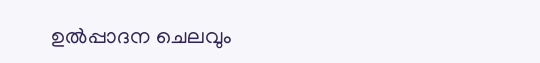ഉല്‍പ്പാദന ചെലവും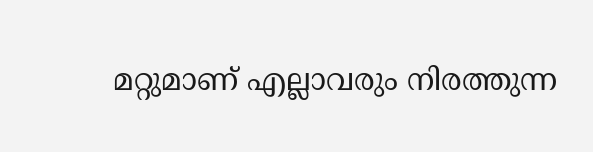മറ്റുമാണ് എല്ലാവരും നിരത്തുന്ന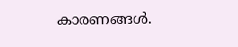കാരണങ്ങള്‍.